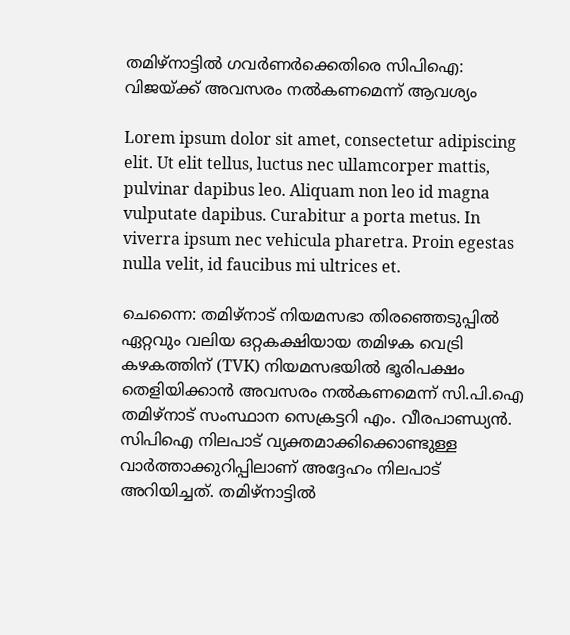തമിഴ്‌നാട്ടിൽ ഗവർണർക്കെതിരെ സിപിഐ: വിജയ്‌ക്ക് അവസരം നൽകണമെന്ന് ആവശ്യം

Lorem ipsum dolor sit amet, consectetur adipiscing elit. Ut elit tellus, luctus nec ullamcorper mattis, pulvinar dapibus leo. Aliquam non leo id magna vulputate dapibus. Curabitur a porta metus. In viverra ipsum nec vehicula pharetra. Proin egestas nulla velit, id faucibus mi ultrices et.

ചെന്നൈ: തമിഴ്‌നാട് നിയമസഭാ തിരഞ്ഞെടുപ്പിൽ ഏറ്റവും വലിയ ഒറ്റകക്ഷിയായ തമിഴക വെട്രി കഴകത്തിന് (TVK) നിയമസഭയിൽ ഭൂരിപക്ഷം തെളിയിക്കാൻ അവസരം നൽകണമെന്ന് സി.പി.ഐ തമിഴ്‌നാട് സംസ്ഥാന സെക്രട്ടറി എം. വീരപാണ്ഡ്യൻ. സിപിഐ നിലപാട് വ്യക്തമാക്കിക്കൊണ്ടുള്ള വാർത്താക്കുറിപ്പിലാണ് അദ്ദേഹം നിലപാട് അറിയിച്ചത്. തമിഴ്‌നാട്ടിൽ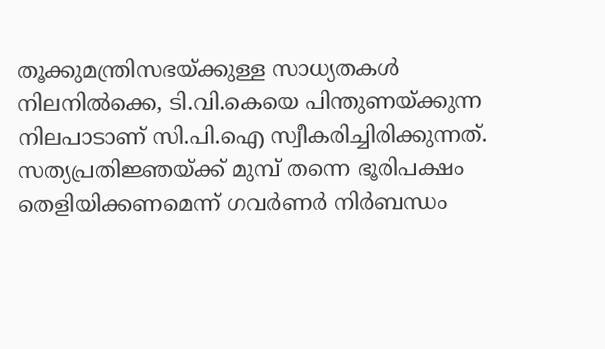തൂക്കുമന്ത്രിസഭയ്ക്കുള്ള സാധ്യതകൾ നിലനിൽക്കെ, ടി.വി.കെയെ പിന്തുണയ്ക്കുന്ന നിലപാടാണ് സി.പി.ഐ സ്വീകരിച്ചിരിക്കുന്നത്. സത്യപ്രതിജ്ഞയ്ക്ക് മുമ്പ് തന്നെ ഭൂരിപക്ഷം തെളിയിക്കണമെന്ന് ഗവർണർ നിർബന്ധം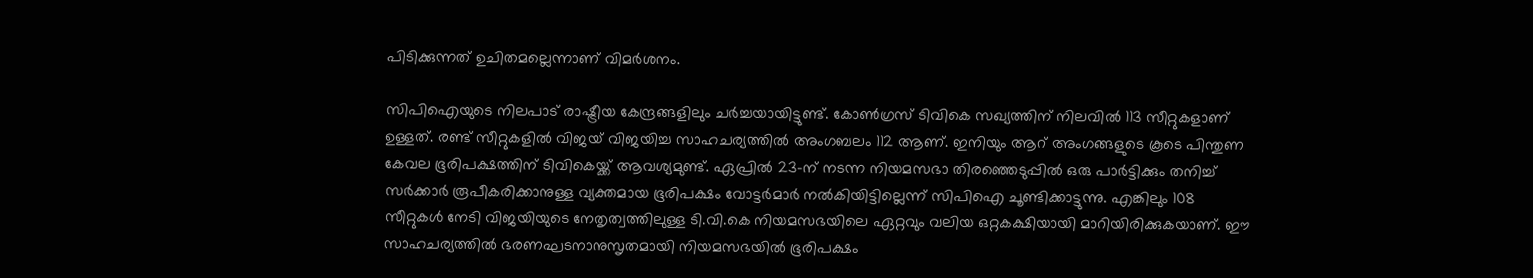പിടിക്കുന്നത് ഉചിതമല്ലെന്നാണ് വിമർശനം.

സിപിഐയുടെ നിലപാട് രാഷ്ട്രീയ കേന്ദ്രങ്ങളിലും ചർച്ചയായിട്ടുണ്ട്. കോൺഗ്രസ് ടിവികെ സഖ്യത്തിന് നിലവിൽ 113 സീറ്റുകളാണ് ഉള്ളത്. രണ്ട് സീറ്റുകളിൽ വിജയ് വിജയിച്ച സാഹചര്യത്തിൽ അംഗബലം 112 ആണ്. ഇനിയും ആറ് അംഗങ്ങളുടെ കൂടെ പിന്തുണ കേവല ഭൂരിപക്ഷത്തിന് ടിവികെയ്ക്ക് ആവശ്യമുണ്ട്. ഏപ്രിൽ 23-ന് നടന്ന നിയമസഭാ തിരഞ്ഞെടുപ്പിൽ ഒരു പാർട്ടിക്കും തനിച്ച് സർക്കാർ രൂപീകരിക്കാനുള്ള വ്യക്തമായ ഭൂരിപക്ഷം വോട്ടർമാർ നൽകിയിട്ടില്ലെന്ന് സിപിഐ ചൂണ്ടിക്കാട്ടുന്നു. എങ്കിലും 108 സീറ്റുകൾ നേടി വിജയിയുടെ നേതൃത്വത്തിലുള്ള ടി.വി.കെ നിയമസഭയിലെ ഏറ്റവും വലിയ ഒറ്റകക്ഷിയായി മാറിയിരിക്കുകയാണ്. ഈ സാഹചര്യത്തിൽ ഭരണഘടനാനുസൃതമായി നിയമസഭയിൽ ഭൂരിപക്ഷം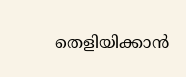തെളിയിക്കാൻ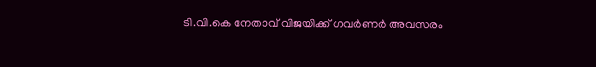ടി.വി.കെ നേതാവ് വിജയിക്ക് ഗവർണർ അവസരം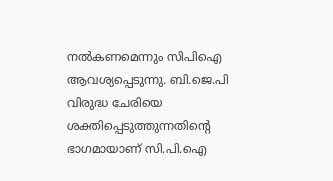നൽകണമെന്നും സിപിഐ ആവശ്യപ്പെടുന്നു. ബി.ജെ.പി വിരുദ്ധ ചേരിയെ ശക്തിപ്പെടുത്തുന്നതിന്റെ ഭാഗമായാണ് സി.പി.ഐ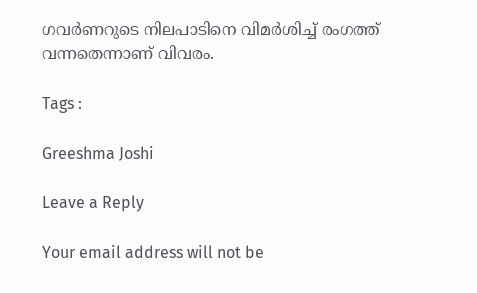ഗവർണറുടെ നിലപാടിനെ വിമർശിച്ച് രംഗത്ത് വന്നതെന്നാണ് വിവരം.

Tags :

Greeshma Joshi

Leave a Reply

Your email address will not be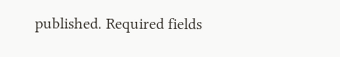published. Required fields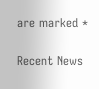are marked *

Recent News